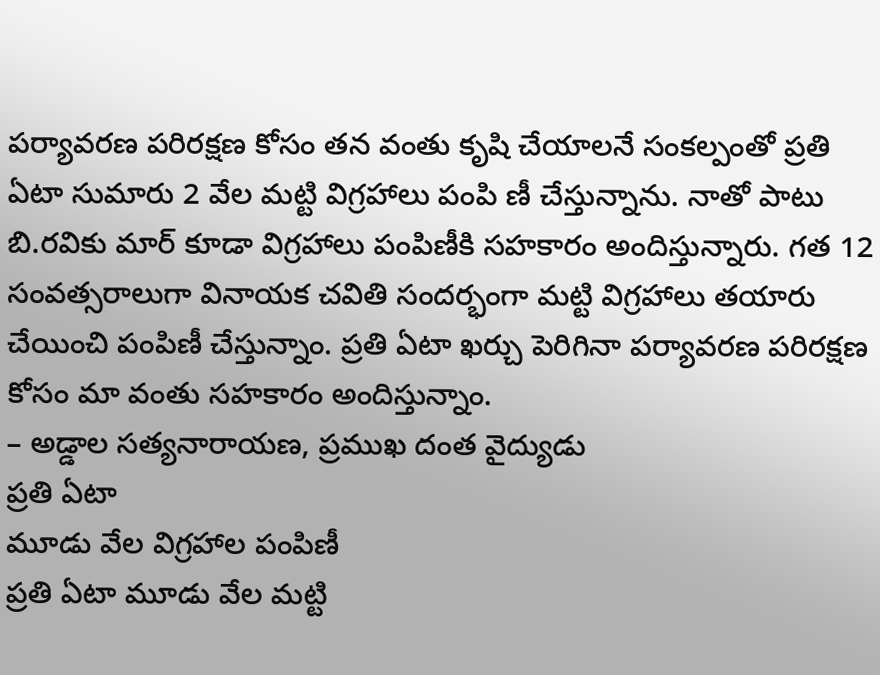పర్యావరణ పరిరక్షణ కోసం తన వంతు కృషి చేయాలనే సంకల్పంతో ప్రతి ఏటా సుమారు 2 వేల మట్టి విగ్రహాలు పంపి ణీ చేస్తున్నాను. నాతో పాటు బి.రవికు మార్ కూడా విగ్రహాలు పంపిణీకి సహకారం అందిస్తున్నారు. గత 12 సంవత్సరాలుగా వినాయక చవితి సందర్భంగా మట్టి విగ్రహాలు తయారు చేయించి పంపిణీ చేస్తున్నాం. ప్రతి ఏటా ఖర్చు పెరిగినా పర్యావరణ పరిరక్షణ కోసం మా వంతు సహకారం అందిస్తున్నాం.
– అడ్డాల సత్యనారాయణ, ప్రముఖ దంత వైద్యుడు
ప్రతి ఏటా
మూడు వేల విగ్రహాల పంపిణీ
ప్రతి ఏటా మూడు వేల మట్టి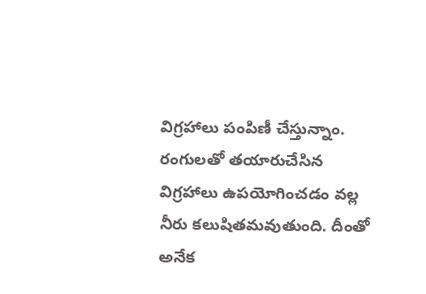విగ్రహాలు పంపిణీ చేస్తున్నాం. రంగులతో తయారుచేసిన విగ్రహాలు ఉపయోగించడం వల్ల నీరు కలుషితమవుతుంది. దీంతో అనేక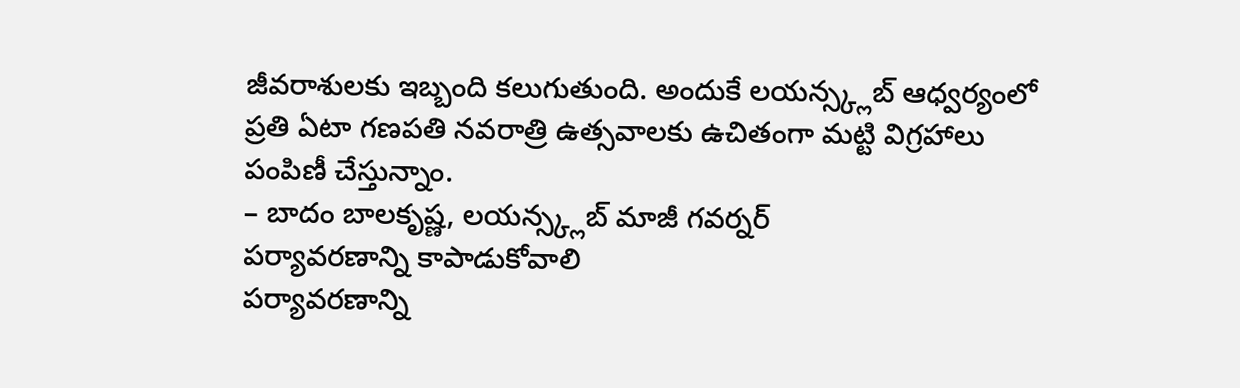జీవరాశులకు ఇబ్బంది కలుగుతుంది. అందుకే లయన్స్క్లబ్ ఆధ్వర్యంలో ప్రతి ఏటా గణపతి నవరాత్రి ఉత్సవాలకు ఉచితంగా మట్టి విగ్రహాలు పంపిణీ చేస్తున్నాం.
– బాదం బాలకృష్ణ, లయన్స్క్లబ్ మాజీ గవర్నర్
పర్యావరణాన్ని కాపాడుకోవాలి
పర్యావరణాన్ని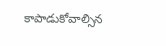కాపాడుకోవాల్సిన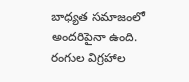బాధ్యత సమాజంలో అందరిపైనా ఉంది. రంగుల విగ్రహాల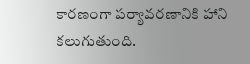కారణంగా పర్యావరణానికి హాని కలుగుతుంది.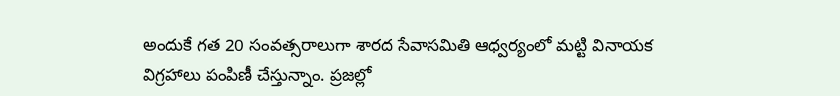అందుకే గత 20 సంవత్సరాలుగా శారద సేవాసమితి ఆధ్వర్యంలో మట్టి వినాయక విగ్రహాలు పంపిణీ చేస్తున్నాం. ప్రజల్లో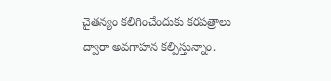చైతన్యం కలిగించేందుకు కరపత్రాలు ద్వారా అవగాహన కల్పిస్తున్నాం.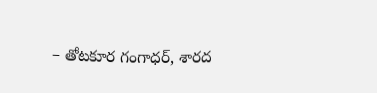– తోటకూర గంగాధర్, శారద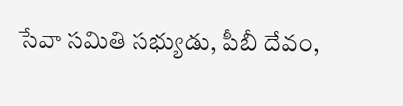సేవా సమితి సభ్యుడు, పీబీ దేవం,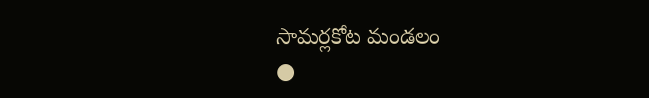సామర్లకోట మండలం
●